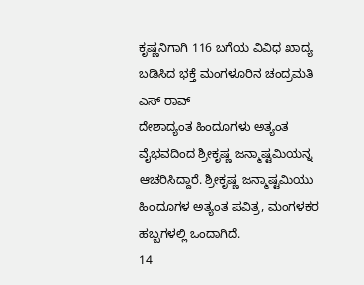ಕೃಷ್ಣನಿಗಾಗಿ 116 ಬಗೆಯ ವಿವಿಧ ಖಾದ್ಯ ಬಡಿಸಿದ ಭಕ್ತೆ ಮಂಗಳೂರಿನ ಚಂದ್ರಮತಿ ಎಸ್ ರಾವ್
ದೇಶಾದ್ಯಂತ ಹಿಂದೂಗಳು ಅತ್ಯಂತ ವೈಭವದಿಂದ ಶ್ರೀಕೃಷ್ಣ ಜನ್ಮಾಷ್ಟಮಿಯನ್ನ ಆಚರಿಸಿದ್ದಾರೆ. ಶ್ರೀಕೃಷ್ಣ ಜನ್ಮಾಷ್ಟಮಿಯು ಹಿಂದೂಗಳ ಅತ್ಯಂತ ಪವಿತ್ರ, ಮಂಗಳಕರ ಹಬ್ಬಗಳಲ್ಲಿ ಒಂದಾಗಿದೆ.
14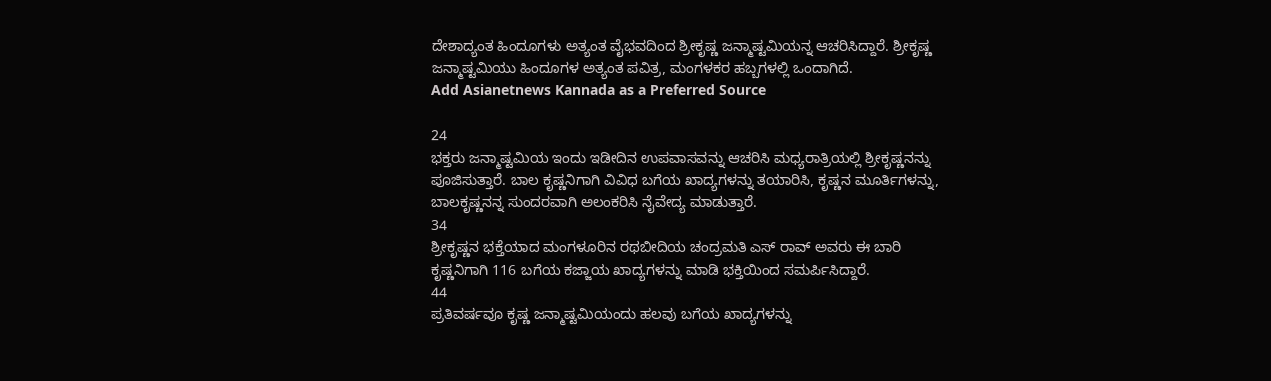ದೇಶಾದ್ಯಂತ ಹಿಂದೂಗಳು ಅತ್ಯಂತ ವೈಭವದಿಂದ ಶ್ರೀಕೃಷ್ಣ ಜನ್ಮಾಷ್ಟಮಿಯನ್ನ ಆಚರಿಸಿದ್ದಾರೆ. ಶ್ರೀಕೃಷ್ಣ ಜನ್ಮಾಷ್ಟಮಿಯು ಹಿಂದೂಗಳ ಅತ್ಯಂತ ಪವಿತ್ರ, ಮಂಗಳಕರ ಹಬ್ಬಗಳಲ್ಲಿ ಒಂದಾಗಿದೆ.
Add Asianetnews Kannada as a Preferred Source

24
ಭಕ್ತರು ಜನ್ಮಾಷ್ಟಮಿಯ ಇಂದು ಇಡೀದಿನ ಉಪವಾಸವನ್ನು ಆಚರಿಸಿ ಮಧ್ಯರಾತ್ರಿಯಲ್ಲಿ ಶ್ರೀಕೃಷ್ಣನನ್ನು ಪೂಜಿಸುತ್ತಾರೆ. ಬಾಲ ಕೃಷ್ಣನಿಗಾಗಿ ವಿವಿಧ ಬಗೆಯ ಖಾದ್ಯಗಳನ್ನು ತಯಾರಿಸಿ, ಕೃಷ್ಣನ ಮೂರ್ತಿಗಳನ್ನು, ಬಾಲಕೃಷ್ಣನನ್ನ ಸುಂದರವಾಗಿ ಅಲಂಕರಿಸಿ ನೈವೇದ್ಯ ಮಾಡುತ್ತಾರೆ.
34
ಶ್ರೀಕೃಷ್ಣನ ಭಕ್ತೆಯಾದ ಮಂಗಳೂರಿನ ರಥಬೀದಿಯ ಚಂದ್ರಮತಿ ಎಸ್ ರಾವ್ ಅವರು ಈ ಬಾರಿ ಕೃಷ್ಣನಿಗಾಗಿ 116 ಬಗೆಯ ಕಜ್ಜಾಯ ಖಾದ್ಯಗಳನ್ನು ಮಾಡಿ ಭಕ್ತಿಯಿಂದ ಸಮರ್ಪಿಸಿದ್ದಾರೆ.
44
ಪ್ರತಿವರ್ಷವೂ ಕೃಷ್ಣ ಜನ್ಮಾಷ್ಟಮಿಯಂದು ಹಲವು ಬಗೆಯ ಖಾದ್ಯಗಳನ್ನು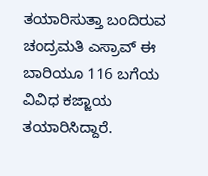ತಯಾರಿಸುತ್ತಾ ಬಂದಿರುವ ಚಂದ್ರಮತಿ ಎಸ್ರಾವ್ ಈ ಬಾರಿಯೂ 116 ಬಗೆಯ ವಿವಿಧ ಕಜ್ಜಾಯ ತಯಾರಿಸಿದ್ದಾರೆ.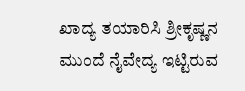ಖಾದ್ಯ ತಯಾರಿಸಿ ಶ್ರೀಕೃಷ್ಣನ ಮುಂದೆ ನೈವೇದ್ಯ ಇಟ್ಟಿರುವ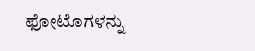ಫೋಟೊಗಳನ್ನು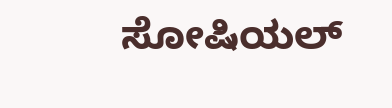ಸೋಷಿಯಲ್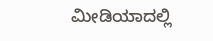ಮೀಡಿಯಾದಲ್ಲಿ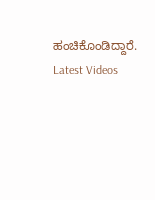ಹಂಚಿಕೊಂಡಿದ್ದಾರೆ.
Latest Videos